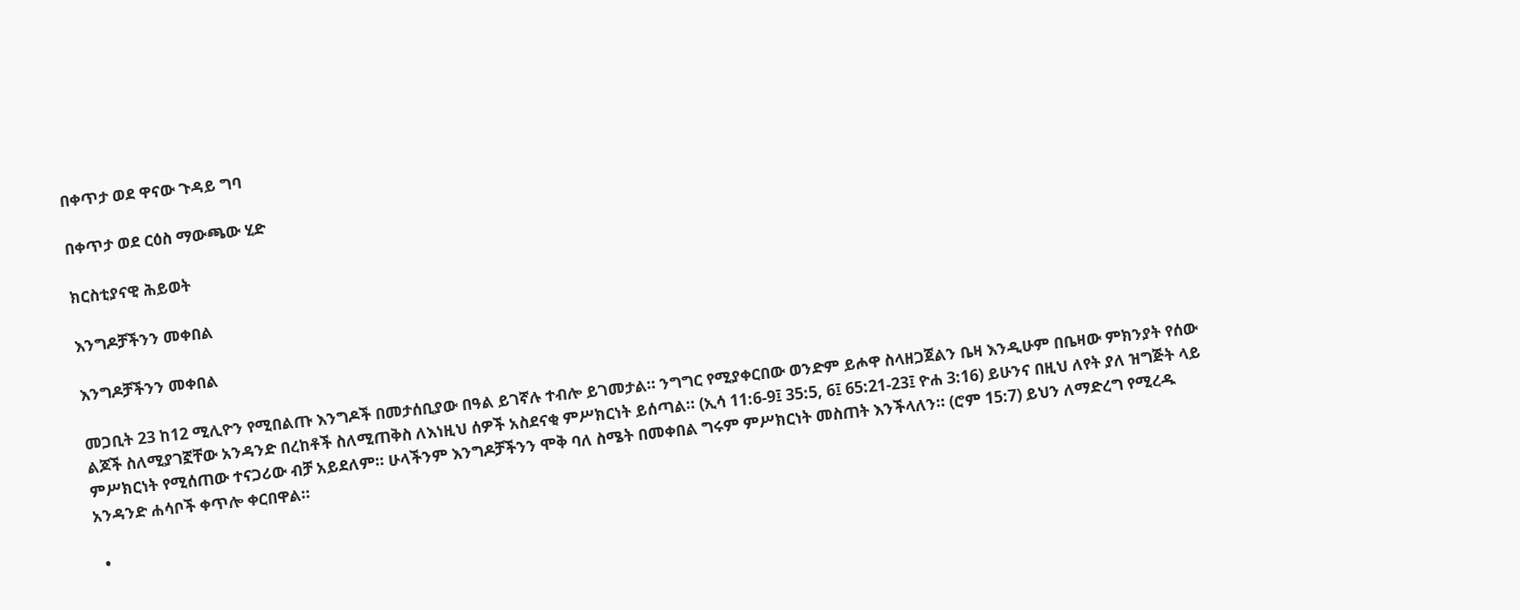በቀጥታ ወደ ዋናው ጉዳይ ግባ

በቀጥታ ወደ ርዕስ ማውጫው ሂድ

ክርስቲያናዊ ሕይወት

እንግዶቻችንን መቀበል

እንግዶቻችንን መቀበል

መጋቢት 23 ከ12 ሚሊዮን የሚበልጡ እንግዶች በመታሰቢያው በዓል ይገኛሉ ተብሎ ይገመታል። ንግግር የሚያቀርበው ወንድም ይሖዋ ስላዘጋጀልን ቤዛ እንዲሁም በቤዛው ምክንያት የሰው ልጆች ስለሚያገኟቸው አንዳንድ በረከቶች ስለሚጠቅስ ለእነዚህ ሰዎች አስደናቂ ምሥክርነት ይሰጣል። (ኢሳ 11:6-9፤ 35:5, 6፤ 65:21-23፤ ዮሐ 3:16) ይሁንና በዚህ ለየት ያለ ዝግጅት ላይ ምሥክርነት የሚሰጠው ተናጋሪው ብቻ አይደለም። ሁላችንም እንግዶቻችንን ሞቅ ባለ ስሜት በመቀበል ግሩም ምሥክርነት መስጠት እንችላለን። (ሮም 15:7) ይህን ለማድረግ የሚረዱ አንዳንድ ሐሳቦች ቀጥሎ ቀርበዋል።

  •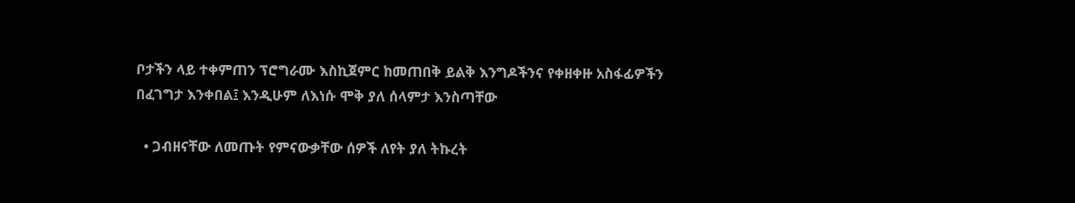ቦታችን ላይ ተቀምጠን ፕሮግራሙ እስኪጀምር ከመጠበቅ ይልቅ እንግዶችንና የቀዘቀዙ አስፋፊዎችን በፈገግታ እንቀበል፤ እንዲሁም ለእነሱ ሞቅ ያለ ሰላምታ እንስጣቸው

  • ጋብዘናቸው ለመጡት የምናውቃቸው ሰዎች ለየት ያለ ትኩረት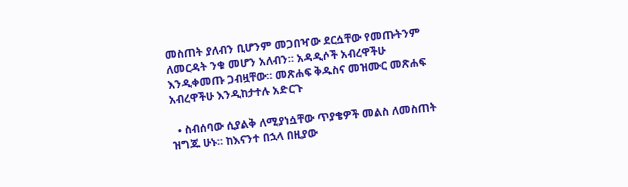መስጠት ያለብን ቢሆንም መጋበዣው ደርሷቸው የመጡትንም ለመርዳት ንቁ መሆን አለብን። አዳዲሶች አብረዋችሁ እንዲቀመጡ ጋብዟቸው። መጽሐፍ ቅዱስና መዝሙር መጽሐፍ አብረዋችሁ እንዲከታተሉ አድርጉ

  • ስብሰባው ሲያልቅ ለሚያነሷቸው ጥያቄዎች መልስ ለመስጠት ዝግጁ ሁኑ። ከእናንተ በኋላ በዚያው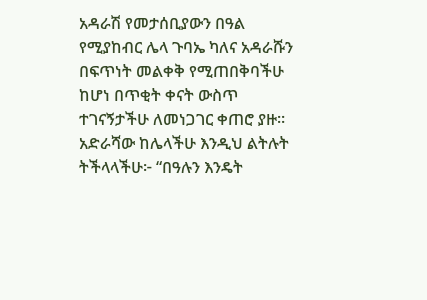አዳራሽ የመታሰቢያውን በዓል የሚያከብር ሌላ ጉባኤ ካለና አዳራሹን በፍጥነት መልቀቅ የሚጠበቅባችሁ ከሆነ በጥቂት ቀናት ውስጥ ተገናኝታችሁ ለመነጋገር ቀጠሮ ያዙ። አድራሻው ከሌላችሁ እንዲህ ልትሉት ትችላላችሁ፦ “በዓሉን እንዴት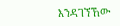እንዳገኘኸው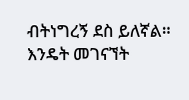ብትነግረኝ ደስ ይለኛል። እንዴት መገናኘት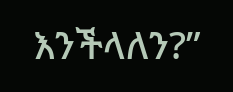እንችላለን?”